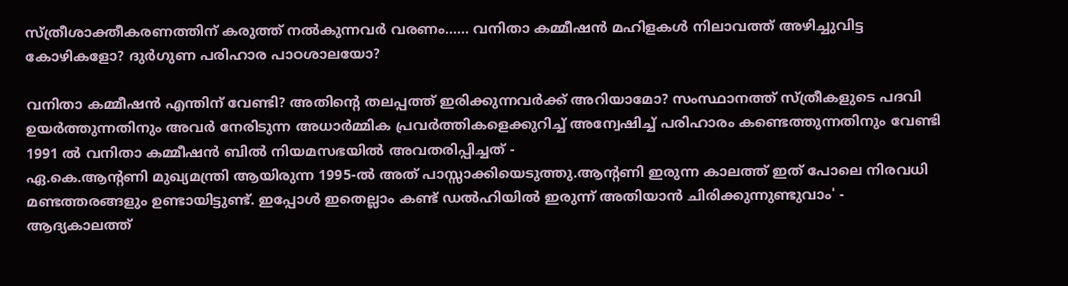സ്ത്രീശാക്തീകരണത്തിന് കരുത്ത് നൽകുന്നവർ വരണം...... വനിതാ കമ്മീഷൻ മഹിളകൾ നിലാവത്ത് അഴിച്ചുവിട്ട കോഴികളോ? ദുർഗുണ പരിഹാര പാഠശാലയോ?

വനിതാ കമ്മീഷൻ എന്തിന് വേണ്ടി? അതിൻ്റെ തലപ്പത്ത് ഇരിക്കുന്നവർക്ക് അറിയാമോ? സംസ്ഥാനത്ത് സ്ത്രീകളുടെ പദവി ഉയർത്തുന്നതിനും അവർ നേരിടുന്ന അധാർമ്മിക പ്രവർത്തികളെക്കുറിച്ച് അന്വേഷിച്ച് പരിഹാരം കണ്ടെത്തുന്നതിനും വേണ്ടി 1991 ൽ വനിതാ കമ്മീഷൻ ബിൽ നിയമസഭയിൽ അവതരിപ്പിച്ചത് -
ഏ.കെ.ആൻ്റണി മുഖ്യമന്ത്രി ആയിരുന്ന 1995-ൽ അത് പാസ്സാക്കിയെടുത്തു.ആൻ്റണി ഇരുന്ന കാലത്ത് ഇത് പോലെ നിരവധി മണ്ടത്തരങ്ങളും ഉണ്ടായിട്ടുണ്ട്. ഇപ്പോൾ ഇതെല്ലാം കണ്ട് ഡൽഹിയിൽ ഇരുന്ന് അതിയാൻ ചിരിക്കുന്നുണ്ടുവാം' - ആദ്യകാലത്ത്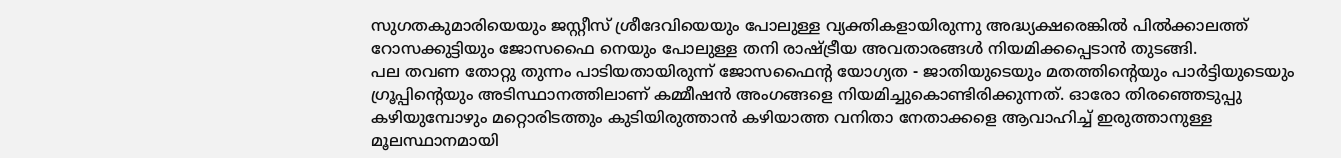സുഗതകുമാരിയെയും ജസ്റ്റീസ് ശ്രീദേവിയെയും പോലുള്ള വ്യക്തികളായിരുന്നു അദ്ധ്യക്ഷരെങ്കിൽ പിൽക്കാലത്ത് റോസക്കുട്ടിയും ജോസഫൈ നെയും പോലുള്ള തനി രാഷ്ട്രീയ അവതാരങ്ങൾ നിയമിക്കപ്പെടാൻ തുടങ്ങി.
പല തവണ തോറ്റു തുന്നം പാടിയതായിരുന്ന് ജോസഫൈൻ്റ യോഗ്യത - ജാതിയുടെയും മതത്തിൻ്റെയും പാർട്ടിയുടെയും ഗ്രൂപ്പിൻ്റെയും അടിസ്ഥാനത്തിലാണ് കമ്മീഷൻ അംഗങ്ങളെ നിയമിച്ചുകൊണ്ടിരിക്കുന്നത്. ഓരോ തിരഞ്ഞെടുപ്പു കഴിയുമ്പോഴും മറ്റൊരിടത്തും കുടിയിരുത്താൻ കഴിയാത്ത വനിതാ നേതാക്കളെ ആവാഹിച്ച് ഇരുത്താനുള്ള മൂലസ്ഥാനമായി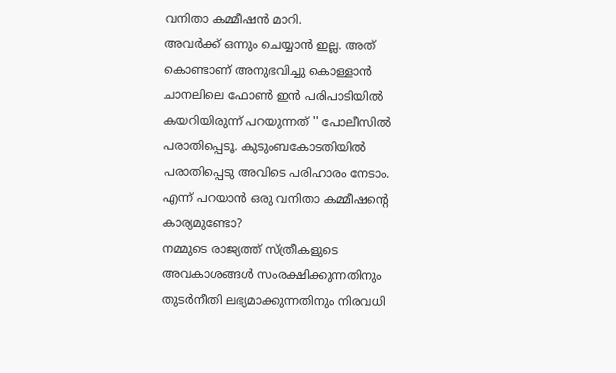വനിതാ കമ്മീഷൻ മാറി.
അവർക്ക് ഒന്നും ചെയ്യാൻ ഇല്ല. അത് കൊണ്ടാണ് അനുഭവിച്ചു കൊള്ളാൻ ചാനലിലെ ഫോൺ ഇൻ പരിപാടിയിൽ കയറിയിരുന്ന് പറയുന്നത് '' പോലീസിൽ പരാതിപ്പെടൂ. കുടുംബകോടതിയിൽ പരാതിപ്പെടു അവിടെ പരിഹാരം നേടാം. എന്ന് പറയാൻ ഒരു വനിതാ കമ്മീഷൻ്റെ കാര്യമുണ്ടോ?
നമ്മുടെ രാജ്യത്ത് സ്ത്രീകളുടെ അവകാശങ്ങൾ സംരക്ഷിക്കുന്നതിനും തുടർനീതി ലഭ്യമാക്കുന്നതിനും നിരവധി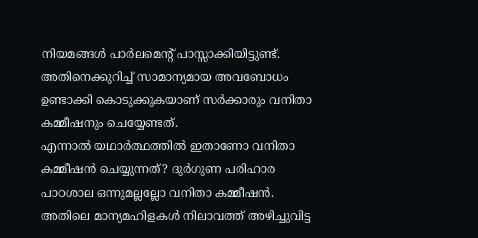നിയമങ്ങൾ പാർലമെൻ്റ് പാസ്സാക്കിയിട്ടുണ്ട്. അതിനെക്കുറിച്ച് സാമാന്യമായ അവബോധം ഉണ്ടാക്കി കൊടുക്കുകയാണ് സർക്കാരും വനിതാ കമ്മീഷനും ചെയ്യേണ്ടത്.
എന്നാൽ യഥാർത്ഥത്തിൽ ഇതാണോ വനിതാ കമ്മീഷൻ ചെയ്യുന്നത്? ദുർഗുണ പരിഹാര പാഠശാല ഒന്നുമല്ലല്ലോ വനിതാ കമ്മീഷൻ. അതിലെ മാന്യമഹിളകൾ നിലാവത്ത് അഴിച്ചുവിട്ട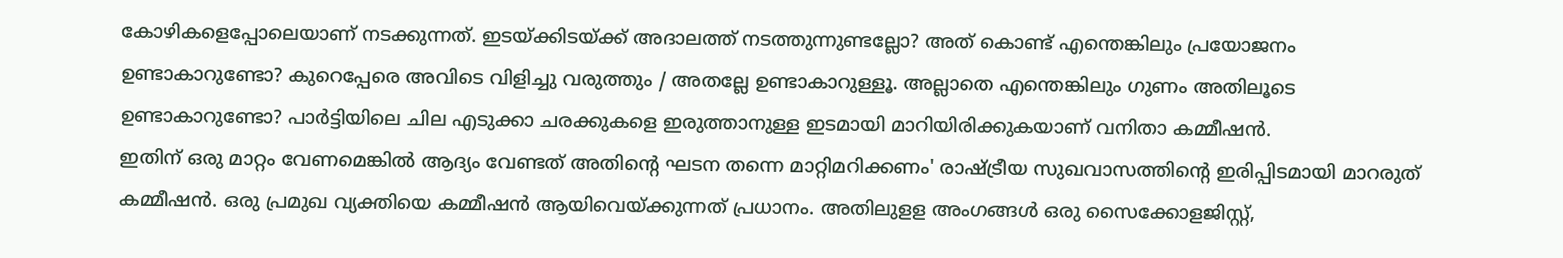കോഴികളെപ്പോലെയാണ് നടക്കുന്നത്. ഇടയ്ക്കിടയ്ക്ക് അദാലത്ത് നടത്തുന്നുണ്ടല്ലോ? അത് കൊണ്ട് എന്തെങ്കിലും പ്രയോജനം ഉണ്ടാകാറുണ്ടോ? കുറെപ്പേരെ അവിടെ വിളിച്ചു വരുത്തും / അതല്ലേ ഉണ്ടാകാറുള്ളൂ. അല്ലാതെ എന്തെങ്കിലും ഗുണം അതിലൂടെ ഉണ്ടാകാറുണ്ടോ? പാർട്ടിയിലെ ചില എടുക്കാ ചരക്കുകളെ ഇരുത്താനുള്ള ഇടമായി മാറിയിരിക്കുകയാണ് വനിതാ കമ്മീഷൻ.
ഇതിന് ഒരു മാറ്റം വേണമെങ്കിൽ ആദ്യം വേണ്ടത് അതിൻ്റെ ഘടന തന്നെ മാറ്റിമറിക്കണം' രാഷ്ട്രീയ സുഖവാസത്തിൻ്റെ ഇരിപ്പിടമായി മാറരുത് കമ്മീഷൻ. ഒരു പ്രമുഖ വ്യക്തിയെ കമ്മീഷൻ ആയിവെയ്ക്കുന്നത് പ്രധാനം. അതിലുളള അംഗങ്ങൾ ഒരു സൈക്കോളജിസ്റ്റ്,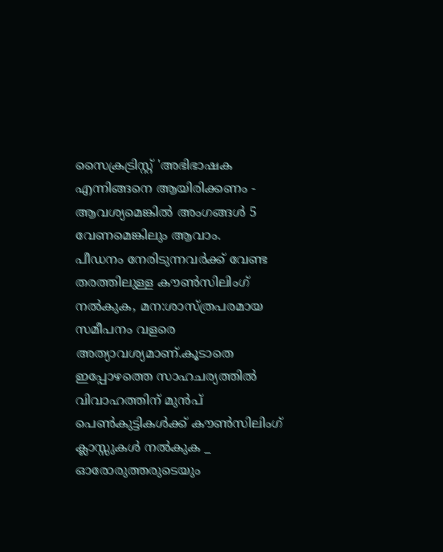സൈക്രട്രിസ്റ്റ് 'അഭിഭാഷക എന്നിങ്ങനെ ആയിരിക്കണം - ആവശ്യമെങ്കിൽ അംഗങ്ങൾ 5 വേണമെങ്കിലും ആവാം.
പീഡനം നേരിടുന്നവർക്ക് വേണ്ട തരത്തിലുള്ള കൗൺസിലിംഗ് നൽകുക, മന:ശാസ്ത്രപരമായ സമീപനം വളരെ അത്യാവശ്യമാണ്.കൂടാതെ ഇപ്പോഴത്തെ സാഹചര്യത്തിൽ വിവാഹത്തിന് മുൻപ് പെൺകുട്ടികൾക്ക് കൗൺസിലിംഗ് ക്ലാസ്സുകൾ നൽകുക _ ഓരോരുത്തരുടെയും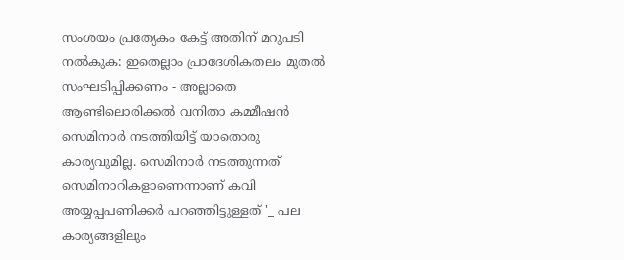സംശയം പ്രത്യേകം കേട്ട് അതിന് മറുപടി നൽകുക: ഇതെല്ലാം പ്രാദേശികതലം മുതൽ സംഘടിപ്പിക്കണം - അല്ലാതെ ആണ്ടിലൊരിക്കൽ വനിതാ കമ്മീഷൻ സെമിനാർ നടത്തിയിട്ട് യാതൊരു കാര്യവുമില്ല. സെമിനാർ നടത്തുന്നത് സെമിനാറികളാണെന്നാണ് കവി അയ്യപ്പപണിക്കർ പറഞ്ഞിട്ടുള്ളത് '_ പല കാര്യങ്ങളിലും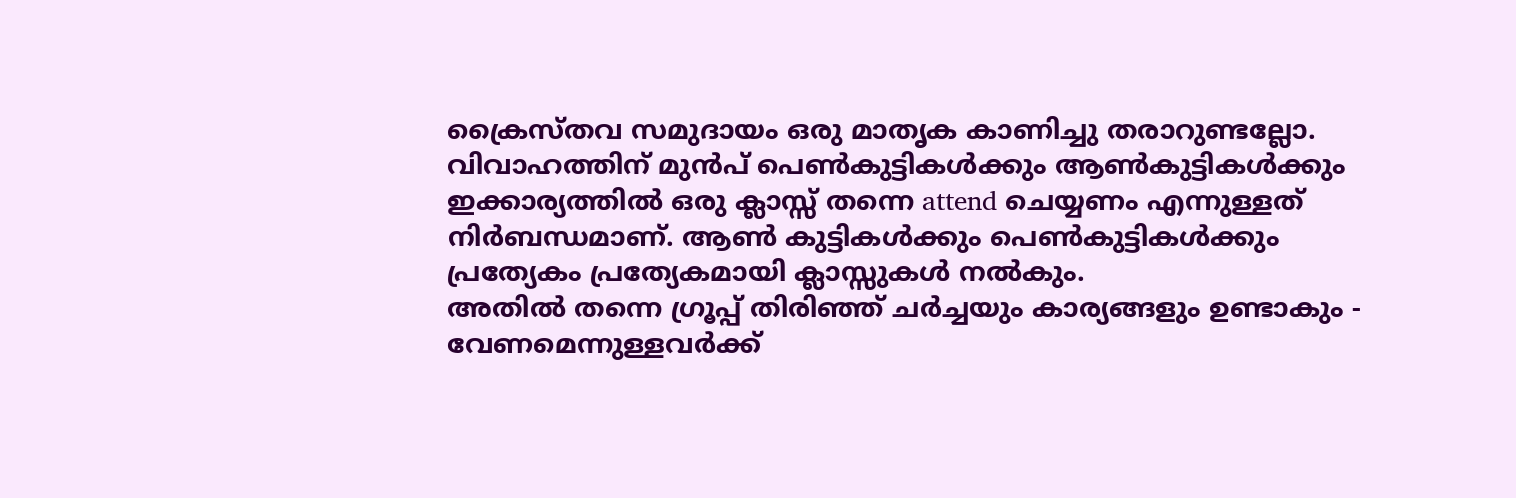ക്രൈസ്തവ സമുദായം ഒരു മാതൃക കാണിച്ചു തരാറുണ്ടല്ലോ.
വിവാഹത്തിന് മുൻപ് പെൺകുട്ടികൾക്കും ആൺകുട്ടികൾക്കും ഇക്കാര്യത്തിൽ ഒരു ക്ലാസ്സ് തന്നെ attend ചെയ്യണം എന്നുള്ളത് നിർബന്ധമാണ്. ആൺ കുട്ടികൾക്കും പെൺകുട്ടികൾക്കും പ്രത്യേകം പ്രത്യേകമായി ക്ലാസ്സുകൾ നൽകും.
അതിൽ തന്നെ ഗ്രൂപ്പ് തിരിഞ്ഞ് ചർച്ചയും കാര്യങ്ങളും ഉണ്ടാകും - വേണമെന്നുള്ളവർക്ക്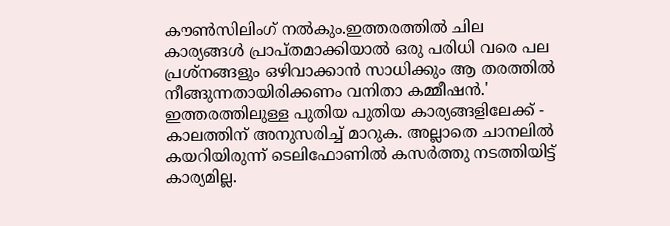കൗൺസിലിംഗ് നൽകും.ഇത്തരത്തിൽ ചില കാര്യങ്ങൾ പ്രാപ്തമാക്കിയാൽ ഒരു പരിധി വരെ പല പ്രശ്നങ്ങളും ഒഴിവാക്കാൻ സാധിക്കും ആ തരത്തിൽ നീങ്ങുന്നതായിരിക്കണം വനിതാ കമ്മീഷൻ.' ഇത്തരത്തിലുള്ള പുതിയ പുതിയ കാര്യങ്ങളിലേക്ക് - കാലത്തിന് അനുസരിച്ച് മാറുക. അല്ലാതെ ചാനലിൽ കയറിയിരുന്ന് ടെലിഫോണിൽ കസർത്തു നടത്തിയിട്ട് കാര്യമില്ല.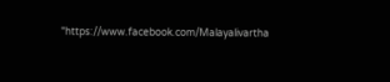"https://www.facebook.com/Malayalivartha